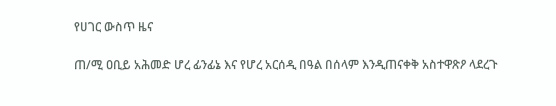የሀገር ውስጥ ዜና

ጠ/ሚ ዐቢይ አሕመድ ሆረ ፊንፊኔ እና የሆረ አርሰዲ በዓል በሰላም እንዲጠናቀቅ አስተዋጽዖ ላደረጉ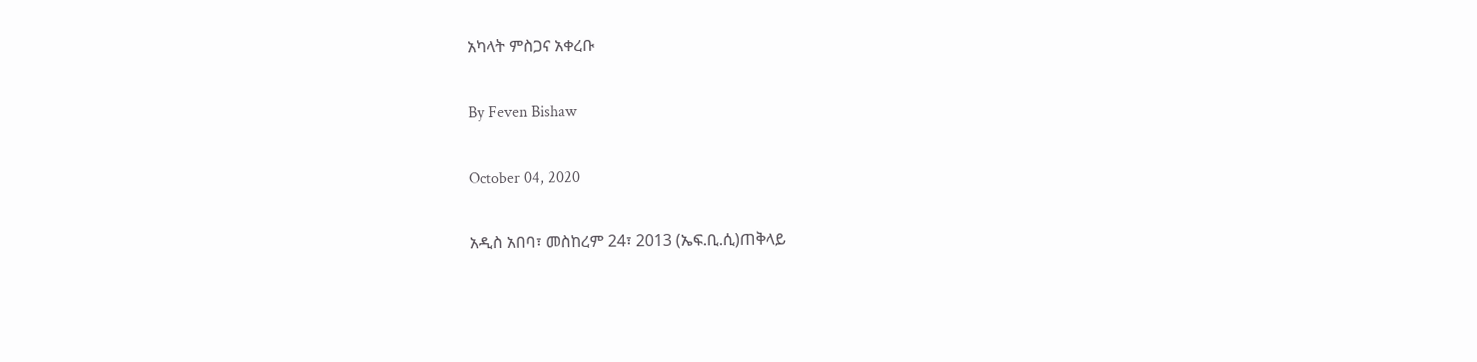አካላት ምስጋና አቀረቡ

By Feven Bishaw

October 04, 2020

አዲስ አበባ፣ መስከረም 24፣ 2013 (ኤፍ.ቢ.ሲ)ጠቅላይ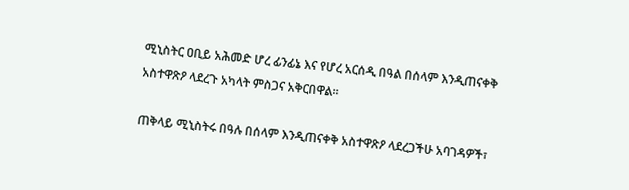ሚኒስትር ዐቢይ አሕመድ ሆረ ፊንፊኔ እና የሆረ አርሰዲ በዓል በሰላም እንዲጠናቀቅ አስተዋጽዖ ላደረጉ አካላት ምስጋና አቅርበዋል፡፡

ጠቅላይ ሚኒስትሩ በዓሉ በሰላም እንዲጠናቀቅ አስተዋጽዖ ላደረጋችሁ አባገዳዎች፣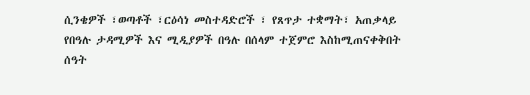ሲንቄዎች ፣ወጣቶች ፣ርዕሳነ መስተዳድሮች ፣ የጸጥታ ተቋማት፣ አጠቃላይ የበዓሉ ታዳሚዎች እና ሚዲያዎች በዓሉ በሰላም ተጀምሮ እስከሚጠናቀቅበት ሰዓት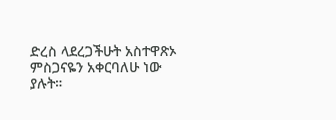ድረስ ላደረጋችሁት አስተዋጽኦ ምስጋናዬን አቀርባለሁ ነው ያሉት።